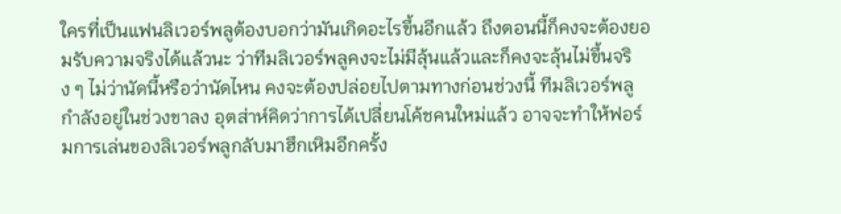ใครที่เป็นแฟนลิเวอร์พลูต้องบอกว่ามันเกิดอะไรขึ้นอีกแล้ว ถึงตอนนี้ก็คงจะต้องยอมรับความจริงได้แล้วนะ ว่าทีมลิเวอร์พลูคงจะไม่มีลุ้นแล้วและก็คงจะลุ้นไม่ขึ้นจริง ๆ ไม่ว่านัดนี้หรือว่านัดไหน คงจะต้องปล่อยไปตามทางก่อนช่วงนี้ ทีมลิเวอร์พลูกำลังอยู่ในช่วงขาลง อุตส่าห์คิดว่าการได้เปลี่ยนโค้ชคนใหม่แล้ว อาจจะทำให้ฟอร์มการเล่นของลิเวอร์พลูกลับมาฮึกเหิมอีกครั้ง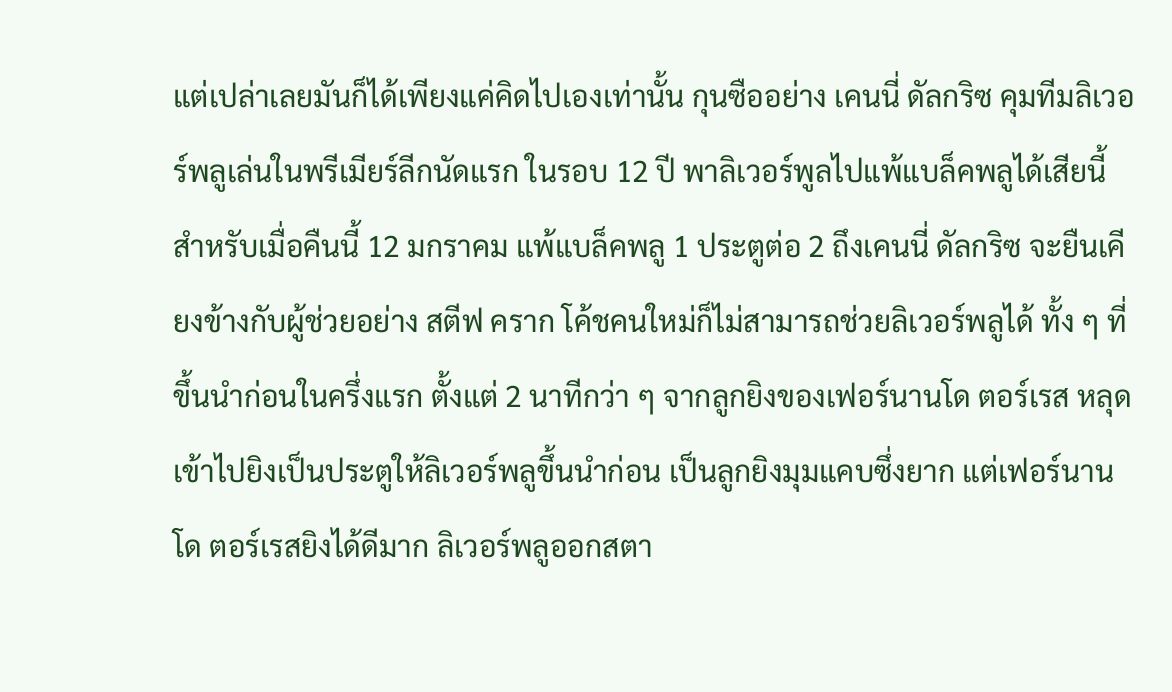แต่เปล่าเลยมันก็ได้เพียงแค่คิดไปเองเท่านั้น กุนซืออย่าง เคนนี่ ดัลกริซ คุมทีมลิเวอร์พลูเล่นในพรีเมียร์ลีกนัดแรก ในรอบ 12 ปี พาลิเวอร์พูลไปแพ้แบล็คพลูได้เสียนี้ สำหรับเมื่อคืนนี้ 12 มกราคม แพ้แบล็คพลู 1 ประตูต่อ 2 ถึงเคนนี่ ดัลกริซ จะยืนเคียงข้างกับผู้ช่วยอย่าง สตีฟ คราก โค้ชคนใหม่ก็ไม่สามารถช่วยลิเวอร์พลูได้ ทั้ง ๆ ที่ขึ้นนำก่อนในครึ่งแรก ตั้งแต่ 2 นาทีกว่า ๆ จากลูกยิงของเฟอร์นานโด ตอร์เรส หลุดเข้าไปยิงเป็นประตูให้ลิเวอร์พลูขึ้นนำก่อน เป็นลูกยิงมุมแคบซึ่งยาก แต่เฟอร์นานโด ตอร์เรสยิงได้ดีมาก ลิเวอร์พลูออกสตา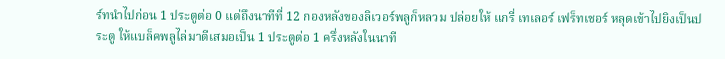ร์ทนำไปก่อน 1 ประตูต่อ 0 แต่ถึงนาทีที่ 12 กองหลังของลิเวอร์พลูก็หลวม ปล่อยให้ แกรี่ เทเลอร์ เฟร็ทเชอร์ หลุดเข้าไปยิงเป็นประตู ให้แบล็คพลูไล่มาตีเสมอเป็น 1 ประตูต่อ 1 ครึ่งหลังในนาที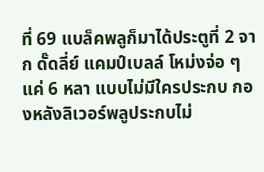ที่ 69 แบล็คพลูก็มาได้ประตูที่ 2 จาก ดั๊ดลี่ย์ แคมป์เบลล์ โหม่งจ่อ ๆ แค่ 6 หลา แบบไม่มีใครประกบ กองหลังลิเวอร์พลูประกบไม่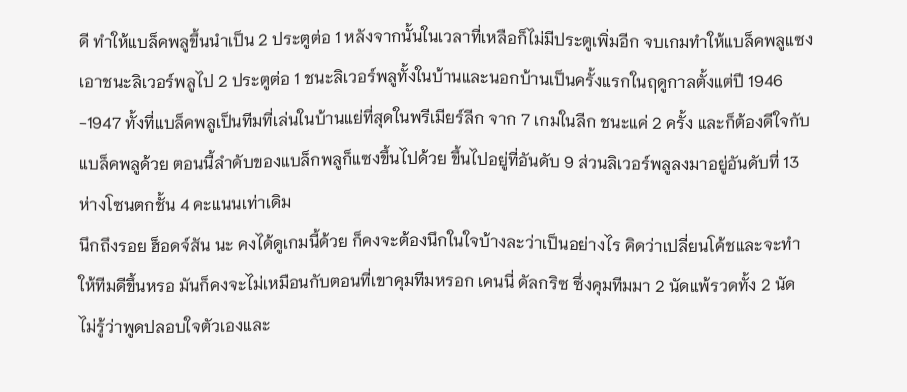ดี ทำให้แบล็คพลูขึ้นนำเป็น 2 ประตูต่อ 1 หลังจากนั้นในเวลาที่เหลือก็ไม่มีประตูเพิ่มอีก จบเกมทำให้แบล็คพลูแซงเอาชนะลิเวอร์พลูไป 2 ประตูต่อ 1 ชนะลิเวอร์พลูทั้งในบ้านและนอกบ้านเป็นครั้งแรกในฤดูกาลตั้งแต่ปี 1946 -1947 ทั้งที่แบล็คพลูเป็นทีมที่เล่นในบ้านแย่ที่สุดในพรีเมียร์ลีก จาก 7 เกมในลีก ชนะแค่ 2 ครั้ง และก็ต้องดีใจกับแบล็คพลูด้วย ตอนนี้ลำดับของแบล็กพลูก็แซงขึ้นไปด้วย ขึ้นไปอยู่ที่อันดับ 9 ส่วนลิเวอร์พลูลงมาอยู่อันดับที่ 13 ห่างโซนตกชั้น 4 คะแนนเท่าเดิม
นึกถึงรอย ฮ็อดจ์สัน นะ คงได้ดูเกมนี้ด้วย ก็คงจะต้องนึกในใจบ้างละว่าเป็นอย่างไร คิดว่าเปลี่ยนโค้ชและจะทำให้ทีมดีขึ้นหรอ มันก็คงจะไม่เหมือนกับตอนที่เขาคุมทีมหรอก เคนนี่ ดัลกริซ ซึ่งคุมทีมมา 2 นัดแพ้รวดทั้ง 2 นัด ไม่รู้ว่าพูดปลอบใจตัวเองและ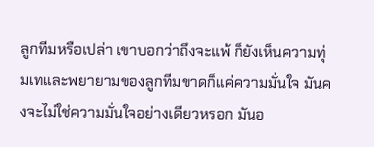ลูกทีมหรือเปล่า เขาบอกว่าถึงจะแพ้ ก็ยังเห็นความทุ่มเทและพยายามของลูกทีมขาดก็แค่ความมั่นใจ มันคงจะไม่ใช่ความมั่นใจอย่างเดียวหรอก มันอ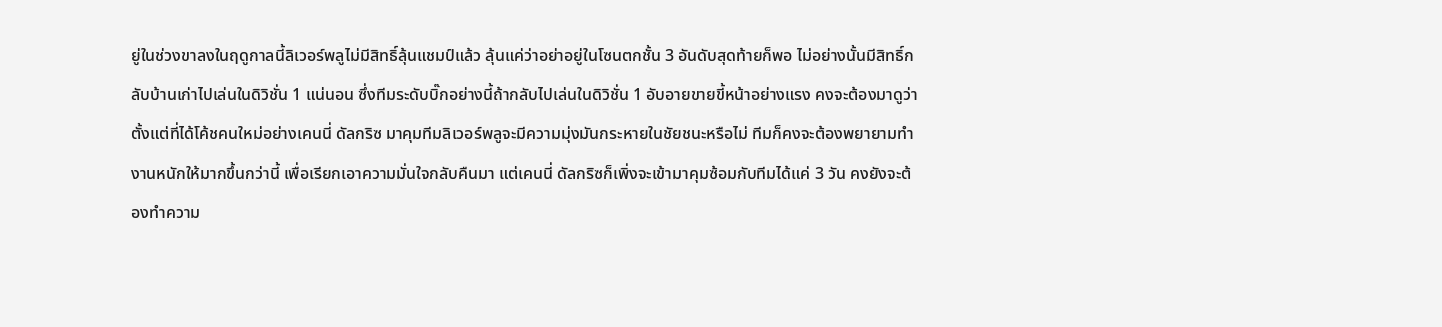ยู่ในช่วงขาลงในฤดูกาลนี้ลิเวอร์พลูไม่มีสิทธิ์ลุ้นแชมป์แล้ว ลุ้นแค่ว่าอย่าอยู่ในโซนตกชั้น 3 อันดับสุดท้ายก็พอ ไม่อย่างนั้นมีสิทธิ์กลับบ้านเก่าไปเล่นในดิวิชั่น 1 แน่นอน ซึ่งทีมระดับบิ๊กอย่างนี้ถ้ากลับไปเล่นในดิวิชั่น 1 อับอายขายขี้หน้าอย่างแรง คงจะต้องมาดูว่าตั้งแต่ที่ได้โค้ชคนใหม่อย่างเคนนี่ ดัลกริซ มาคุมทีมลิเวอร์พลูจะมีความมุ่งมันกระหายในชัยชนะหรือไม่ ทีมก็คงจะต้องพยายามทำงานหนักให้มากขึ้นกว่านี้ เพื่อเรียกเอาความมั่นใจกลับคืนมา แต่เคนนี่ ดัลกริซก็เพิ่งจะเข้ามาคุมซ้อมกับทีมได้แค่ 3 วัน คงยังจะต้องทำความ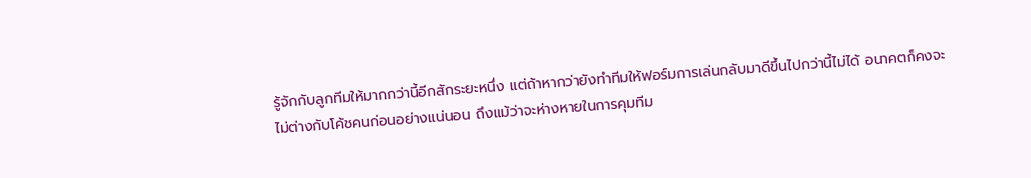รู้จักกับลูกทีมให้มากกว่านี้อีกสักระยะหนึ่ง แต่ถ้าหากว่ายังทำทีมให้ฟอร์มการเล่นกลับมาดีขึ้นไปกว่านี้ไม่ได้ อนาคตก็คงจะไม่ต่างกับโค้ชคนก่อนอย่างแน่นอน ถึงแม้ว่าจะห่างหายในการคุมทีม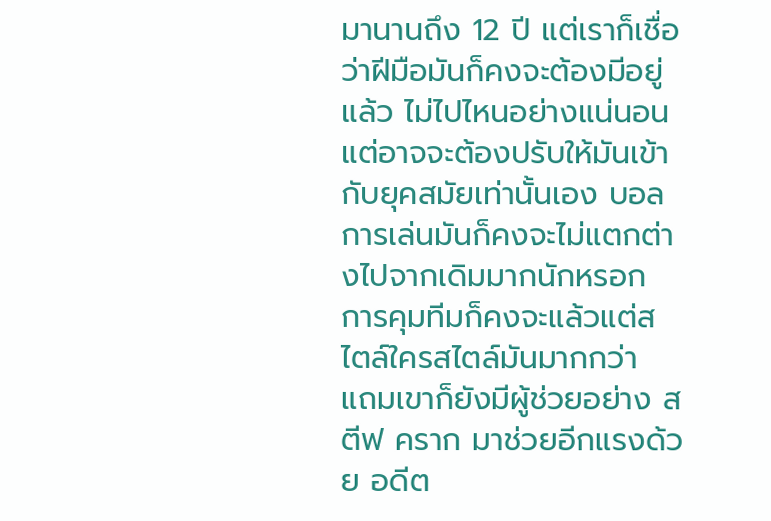มานานถึง 12 ปี แต่เราก็เชื่อว่าฝีมือมันก็คงจะต้องมีอยู่แล้ว ไม่ไปไหนอย่างแน่นอน แต่อาจจะต้องปรับให้มันเข้ากับยุคสมัยเท่านั้นเอง บอลการเล่นมันก็คงจะไม่แตกต่างไปจากเดิมมากนักหรอก การคุมทีมก็คงจะแล้วแต่สไตล์ใครสไตล์มันมากกว่า แถมเขาก็ยังมีผู้ช่วยอย่าง สตีฟ คราก มาช่วยอีกแรงด้วย อดีต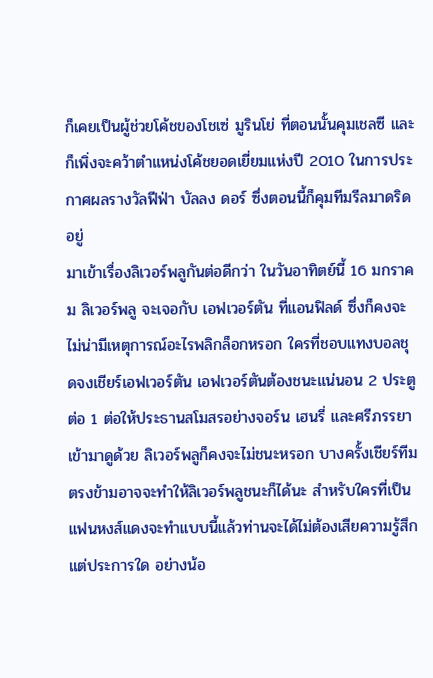ก็เคยเป็นผู้ช่วยโค้ชของโชเซ่ มูรินโย่ ที่ตอนนั้นคุมเชลซี และก็เพิ่งจะคว้าตำแหน่งโค้ชยอดเยี่ยมแห่งปี 2010 ในการประกาศผลรางวัลฟีฟ่า บัลลง ดอร์ ซึ่งตอนนี้ก็คุมทีมรีลมาดริดอยู่
มาเข้าเรื่องลิเวอร์พลูกันต่อดีกว่า ในวันอาทิตย์นี้ 16 มกราคม ลิเวอร์พลู จะเจอกับ เอฟเวอร์ตัน ที่แอนฟิลด์ ซึ่งก็คงจะไม่น่ามีเหตุการณ์อะไรพลิกล็อกหรอก ใครที่ชอบแทงบอลชุดจงเชียร์เอฟเวอร์ตัน เอฟเวอร์ตันต้องชนะแน่นอน 2 ประตูต่อ 1 ต่อให้ประธานสโมสรอย่างจอร์น เฮนรี่ และศรีภรรยาเข้ามาดูด้วย ลิเวอร์พลูก็คงจะไม่ชนะหรอก บางครั้งเชียร์ทีมตรงข้ามอาจจะทำให้ลิเวอร์พลูชนะก็ได้นะ สำหรับใครที่เป็นแฟนหงส์แดงจะทำแบบนี้แล้วท่านจะได้ไม่ต้องเสียความรู้สึกแต่ประการใด อย่างน้อ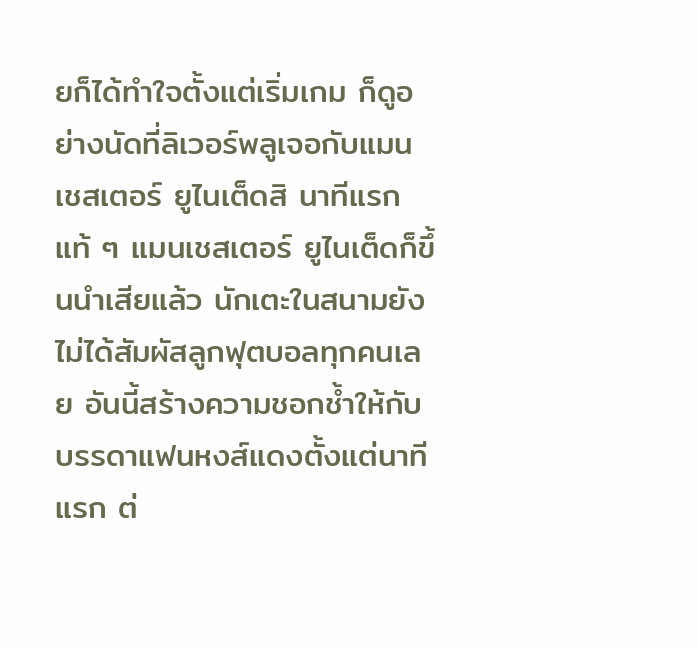ยก็ได้ทำใจตั้งแต่เริ่มเกม ก็ดูอย่างนัดที่ลิเวอร์พลูเจอกับแมนเชสเตอร์ ยูไนเต็ดสิ นาทีแรกแท้ ๆ แมนเชสเตอร์ ยูไนเต็ดก็ขึ้นนำเสียแล้ว นักเตะในสนามยังไม่ได้สัมผัสลูกฟุตบอลทุกคนเลย อันนี้สร้างความชอกช้ำให้กับบรรดาแฟนหงส์แดงตั้งแต่นาทีแรก ต่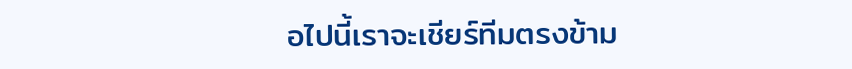อไปนี้เราจะเชียร์ทีมตรงข้าม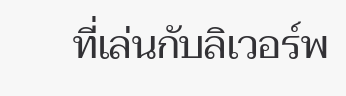ที่เล่นกับลิเวอร์พ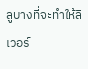ลูบางที่จะทำให้ลิเวอร์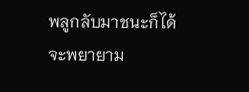พลูกลับมาชนะก็ได้ จะพยายาม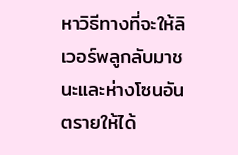หาวิธีทางที่จะให้ลิเวอร์พลูกลับมาชนะและห่างโซนอันตรายให้ได้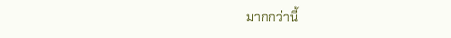มากกว่านี้